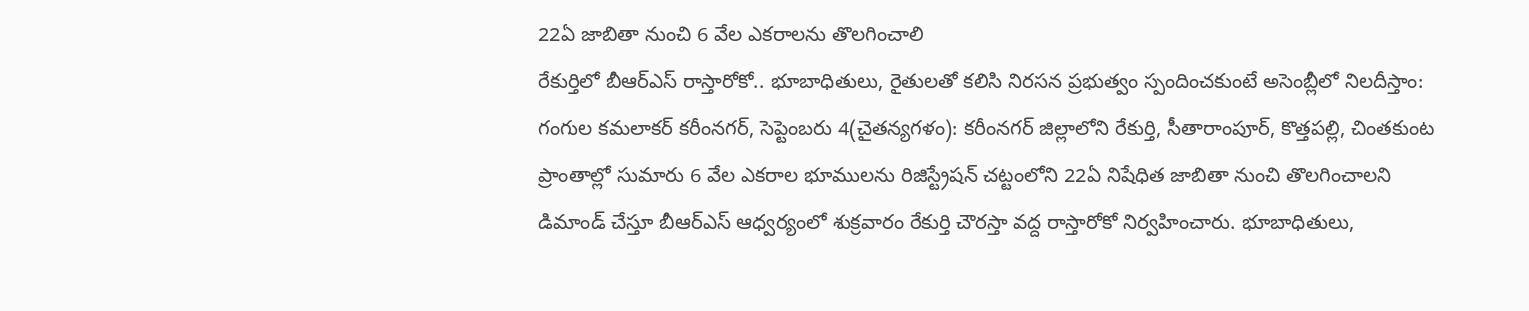22ఏ జాబితా నుంచి 6 వేల ఎకరాలను తొలగించాలి
రేకుర్తిలో బీఆర్ఎస్ రాస్తారోకో.. భూబాధితులు, రైతులతో కలిసి నిరసన ప్రభుత్వం స్పందించకుంటే అసెంబ్లీలో నిలదీస్తాం: గంగుల కమలాకర్ కరీంనగర్, సెప్టెంబరు 4(చైతన్యగళం): కరీంనగర్ జిల్లాలోని రేకుర్తి, సీతారాంపూర్, కొత్తపల్లి, చింతకుంట ప్రాంతాల్లో సుమారు 6 వేల ఎకరాల భూములను రిజిస్ట్రేషన్ చట్టంలోని 22ఏ నిషేధిత జాబితా నుంచి తొలగించాలని డిమాండ్ చేస్తూ బీఆర్ఎస్ ఆధ్వర్యంలో శుక్రవారం రేకుర్తి చౌరస్తా వద్ద రాస్తారోకో నిర్వహించారు. భూబాధితులు,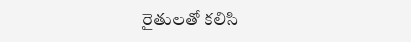రైతులతో కలిసి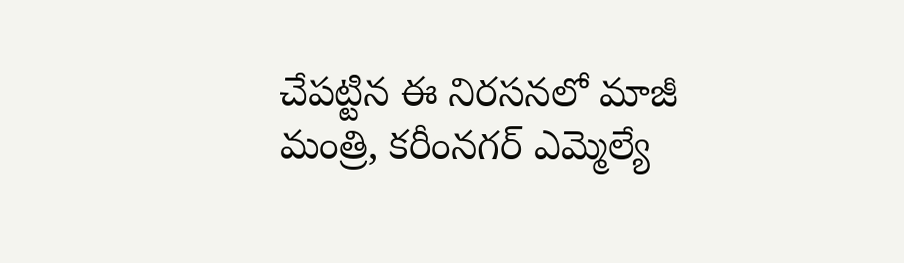చేపట్టిన ఈ నిరసనలో మాజీ మంత్రి, కరీంనగర్ ఎమ్మెల్యే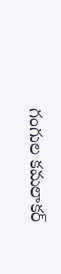గంగుల కమలాకర్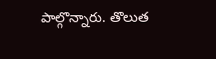పాల్గొన్నారు. తొలుత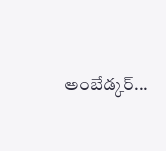అంబేడ్కర్...